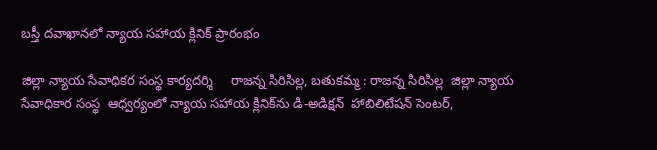బస్తీ దవాఖానలో న్యాయ సహాయ క్లినిక్ ప్రారంభం

జిల్లా న్యాయ సేవాధికర సంస్థ కార్యదర్శి     రాజన్న సిరిసిల్ల, బతుకమ్మ : రాజన్న సిరిసిల్ల  జిల్లా న్యాయ సేవాధికార సంస్థ  ఆధ్వర్యంలో న్యాయ సహాయ క్లినిక్‌ను డి-అడిక్షన్  హాబిలిటేషన్ సెంటర్‌,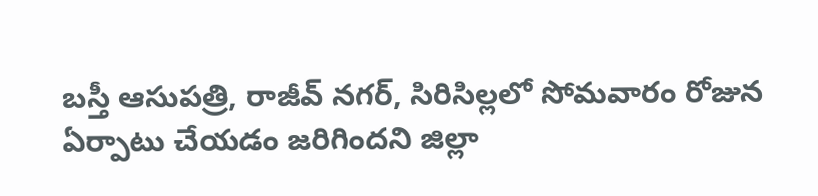బస్తీ ఆసుపత్రి, రాజీవ్ నగర్, సిరిసిల్లలో సోమవారం రోజున ఏర్పాటు చేయడం జరిగిందని జిల్లా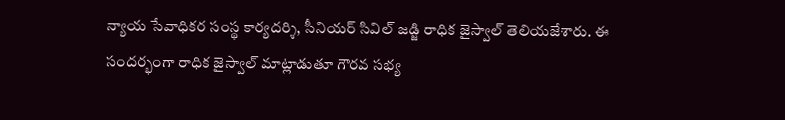న్యాయ సేవాధికర సంస్థ కార్యదర్శి, సీనియర్ సివిల్ జడ్జి రాధిక జైస్వాల్ తెలియజేశారు. ఈ సందర్భంగా రాధిక జైస్వాల్ మాట్లాడుతూ గౌరవ సభ్య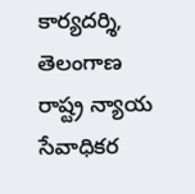కార్యదర్శి, తెలంగాణ రాష్ట్ర న్యాయ సేవాధికర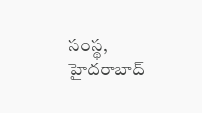సంస్థ, హైదరాబాద్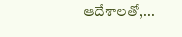ఆదేశాలతో,...